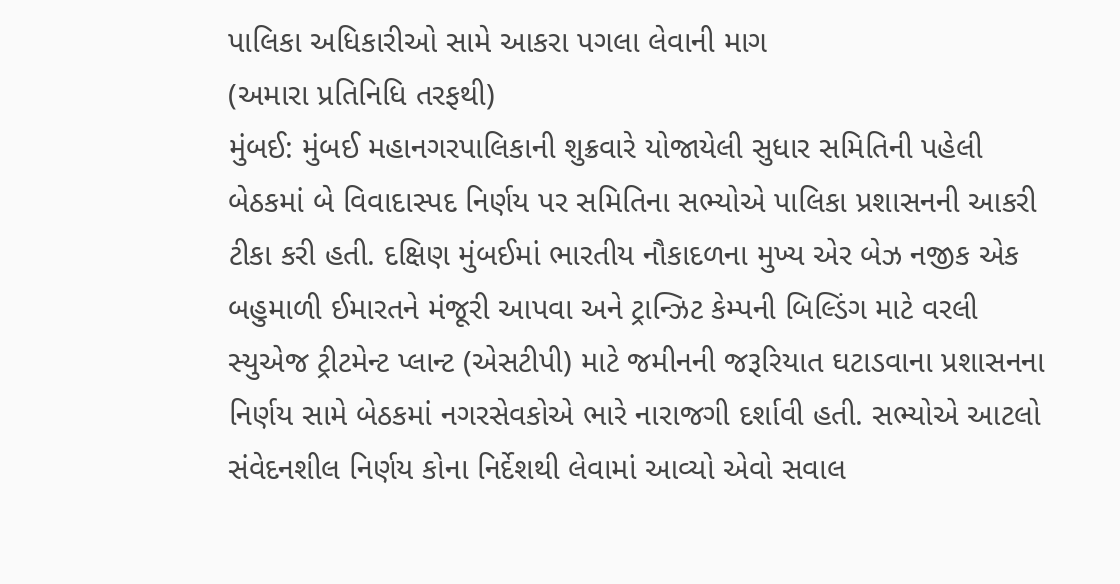પાલિકા અધિકારીઓ સામે આકરા પગલા લેવાની માગ
(અમારા પ્રતિનિધિ તરફથી)
મુંબઈ: મુંબઈ મહાનગરપાલિકાની શુક્રવારે યોજાયેલી સુધાર સમિતિની પહેલી બેઠકમાં બે વિવાદાસ્પદ નિર્ણય પર સમિતિના સભ્યોએ પાલિકા પ્રશાસનની આકરી ટીકા કરી હતી. દક્ષિણ મુંબઈમાં ભારતીય નૌકાદળના મુખ્ય એર બેઝ નજીક એક બહુમાળી ઈમારતને મંજૂરી આપવા અને ટ્રાન્ઝિટ કેમ્પની બિલ્ડિંગ માટે વરલી સ્યુએજ ટ્રીટમેન્ટ પ્લાન્ટ (એસટીપી) માટે જમીનની જરૂરિયાત ઘટાડવાના પ્રશાસનના નિર્ણય સામે બેઠકમાં નગરસેવકોએ ભારે નારાજગી દર્શાવી હતી. સભ્યોએ આટલો સંવેદનશીલ નિર્ણય કોના નિર્દેશથી લેવામાં આવ્યો એવો સવાલ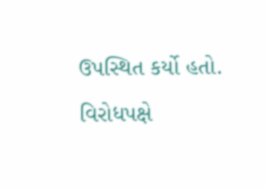ઉપસ્થિત કર્યો હતો. વિરોધપક્ષે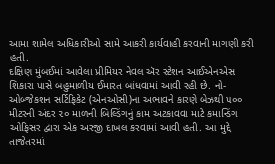આમા શામેલ અધિકારીઓ સામે આકરી કાર્યવાહી કરવાની માગણી કરી હતી.
દક્ષિણ મુંબઈમાં આવેલા પ્રીમિયર નેવલ ઍર સ્ટેશન આઈએનએસ શિકારા પાસે બહુમાળીય ઈમારત બાંધવામાં આવી રહી છે. નો-ઓબ્જેકશન સર્ટિફિકેટ (એનઓસી)ના અભાવને કારણે બેઝથી ૫૦૦ મીટરની અંદર ૨૦ માળની બિલ્ડિંગનું કામ અટકાવવા માટે કમાન્ડિંગ ઓફિસર દ્વારા એક અરજી દાખલ કરવામાં આવી હતી. આ મુદ્દે તાજેતરમાં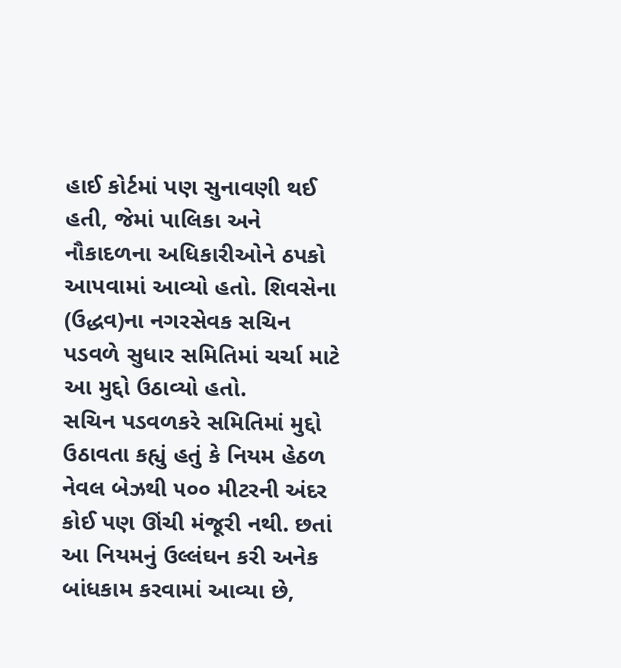હાઈ કોર્ટમાં પણ સુનાવણી થઈ હતી, જેમાં પાલિકા અને નૌકાદળના અધિકારીઓને ઠપકો આપવામાં આવ્યો હતો. શિવસેના (ઉદ્ધવ)ના નગરસેવક સચિન પડવળે સુધાર સમિતિમાં ચર્ચા માટે આ મુદ્દો ઉઠાવ્યો હતો.
સચિન પડવળકરે સમિતિમાં મુદ્દો ઉઠાવતા કહ્યું હતું કે નિયમ હેઠળ નેવલ બેઝથી ૫૦૦ મીટરની અંદર કોઈ પણ ઊંચી મંજૂરી નથી. છતાં આ નિયમનું ઉલ્લંઘન કરી અનેક બાંધકામ કરવામાં આવ્યા છે,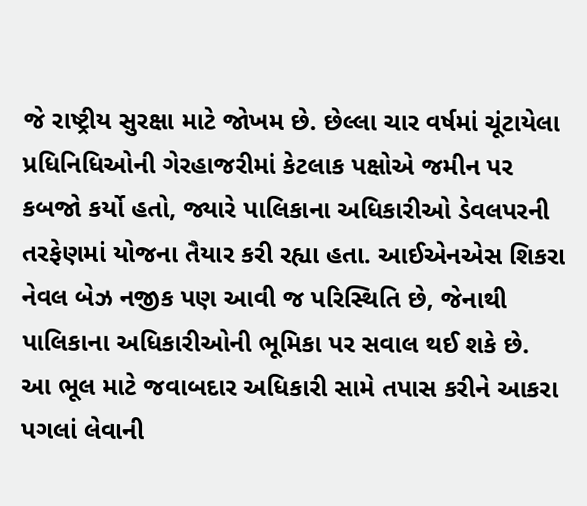જે રાષ્ટ્રીય સુરક્ષા માટે જોખમ છે. છેલ્લા ચાર વર્ષમાં ચૂંટાયેલા પ્રધિનિધિઓની ગેરહાજરીમાં કેટલાક પક્ષોએ જમીન પર કબજો કર્યો હતો, જ્યારે પાલિકાના અધિકારીઓ ડેવલપરની તરફેણમાં યોજના તૈયાર કરી રહ્યા હતા. આઈએનએસ શિકરા નેવલ બેઝ નજીક પણ આવી જ પરિસ્થિતિ છે, જેનાથી પાલિકાના અધિકારીઓની ભૂમિકા પર સવાલ થઈ શકે છે.
આ ભૂલ માટે જવાબદાર અધિકારી સામે તપાસ કરીને આકરા પગલાં લેવાની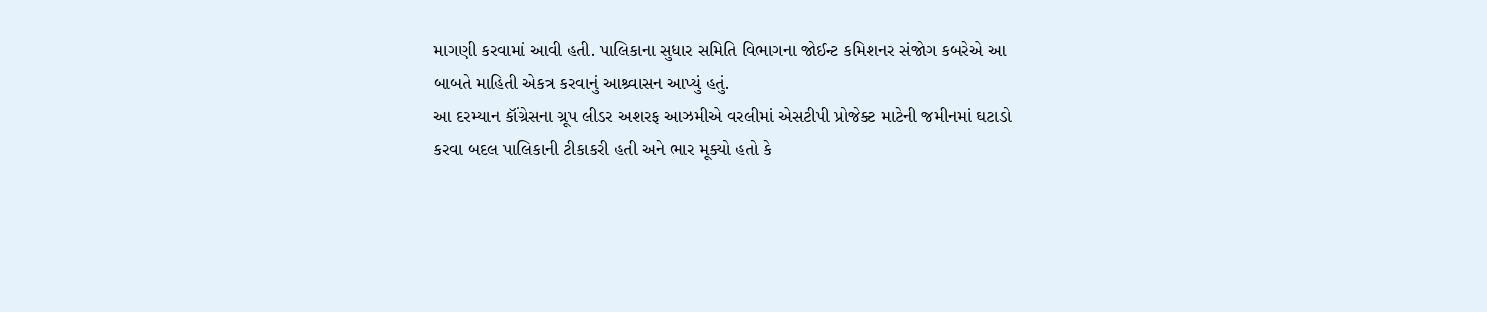માગણી કરવામાં આવી હતી. પાલિકાના સુધાર સમિતિ વિભાગના જોઈન્ટ કમિશનર સંજોગ કબરેએ આ બાબતે માહિતી એકત્ર કરવાનું આશ્ર્વાસન આપ્યું હતું.
આ દરમ્યાન કૉંગ્રેસના ગ્રૂપ લીડર અશરફ આઝમીએ વરલીમાં એસટીપી પ્રોજેક્ટ માટેની જમીનમાં ઘટાડો કરવા બદલ પાલિકાની ટીકાકરી હતી અને ભાર મૂક્યો હતો કે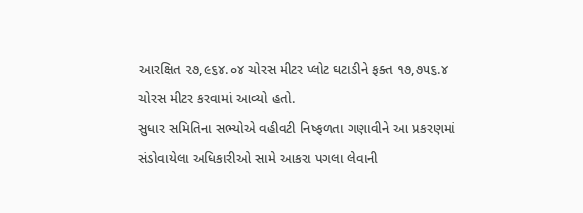આરક્ષિત ૨૭,૯૬૪.૦૪ ચોરસ મીટર પ્લોટ ઘટાડીને ફક્ત ૧૭,૭૫૬.૪ ચોરસ મીટર કરવામાં આવ્યો હતો.
સુધાર સમિતિના સભ્યોએ વહીવટી નિષ્ફળતા ગણાવીને આ પ્રકરણમાં સંડોવાયેલા અધિકારીઓ સામે આકરા પગલા લેવાની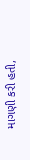માગણી કરી હતી,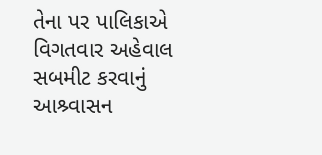તેના પર પાલિકાએ વિગતવાર અહેવાલ સબમીટ કરવાનું આશ્ર્વાસન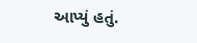આપ્યું હતું.